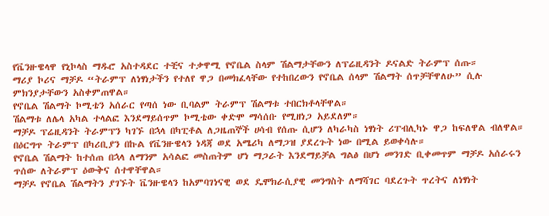የቬንዙዌላዋ የኒኮላስ ማዱሮ አስተዳደር ተቺና ተቃዋሚ የኖቤል ስላም ሽልማታቸውን ለፕሬዚዳንት ዶናልድ ትራምፕ ሰጡ።
ማሪያ ኮሪና ማቻዶ “ትራምፕ ለነፃነታችን የተለየ ዋጋ በመክፈላቸው የተከበረውን የኖቤል ሰላም ሽልማት ሰጥቻቸዋለሁ” ሲሉ ምክንያታቸውን አስቀምጠዋል።
የኖቤል ሽልማት ኮሚቴን አሰራር የጣሰ ነው ቢባልም ትራምፕ ሽልማቱ ተበርክቶላቸዋል።
ሽልማቱ ለሌላ አካል ተላልፎ እንደማይሰጥም ኮሚቴው ቀድሞ ማሳሰቡ የሚዘነጋ አይደለም።
ማቻዶ ፕሬዚዳንት ትራምፕን ካገኙ በኋላ በካፒቶል ለጋዜጠኞች ሀሳብ የሰጡ ሲሆን ለካራካስ ነፃነት ሪፐብሊካኑ ዋጋ ከፍለዋል ብለዋል።
በዕርግጥ ትራምፕ በካሪቢያን በኩል የቬንዙዌላን ነዳጃ ወደ አሜሪካ ለማጋዝ ያደረጉት ነው በሚል ይወቀሳሉ።
የኖቤል ሽልማት ከተሰጠ በኋላ ለማንም አሳልፎ መስጠትም ሆነ ማጋራት እንደማይቻል ግልፅ በሆነ መንገድ ቢቀመጥም ማቻዶ አሰራሩን ጥሰው ለትራምፕ ዕውቅና ሰተዋቸዋል።
ማቻዶ የኖቤል ሽልማትን ያገኙት ቬንዙዌላን ከአምባገነናዊ ወደ ዴሞክራሲያዊ መንግስት ለማሻገር ባደረጉት ጥረትና ለነፃነት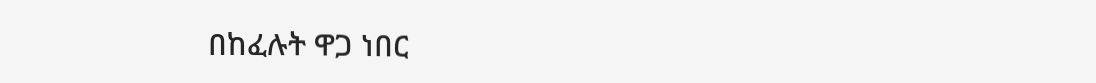በከፈሉት ዋጋ ነበር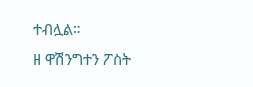ተብሏል።
ዘ ዋሽንግተን ፖስት